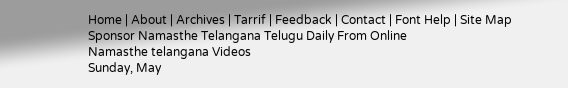Home | About | Archives | Tarrif | Feedback | Contact | Font Help | Site Map
Sponsor Namasthe Telangana Telugu Daily From Online
Namasthe telangana Videos
Sunday, May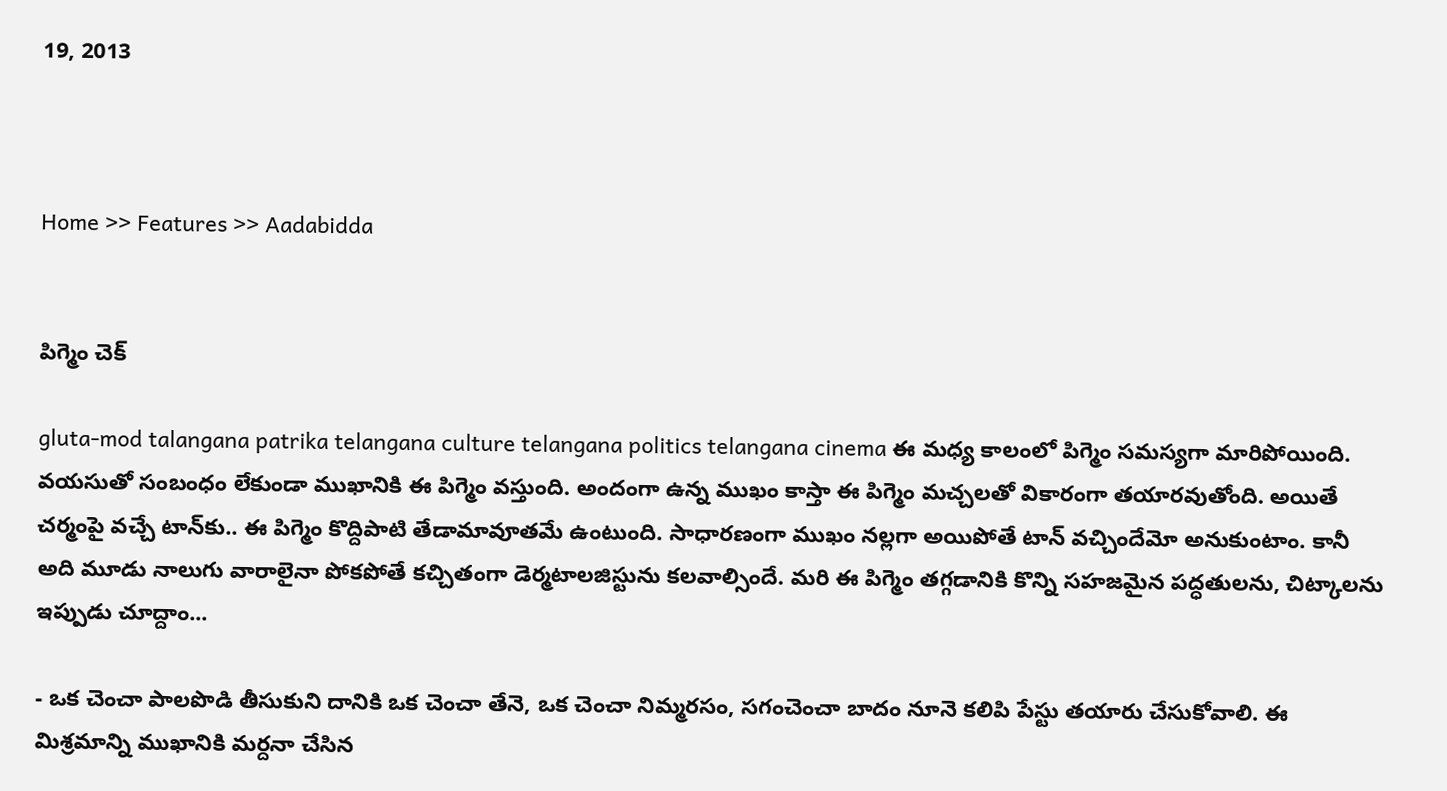19, 2013



Home >> Features >> Aadabidda


పిగ్మెం చెక్

gluta-mod talangana patrika telangana culture telangana politics telangana cinema ఈ మధ్య కాలంలో పిగ్మెం సమస్యగా మారిపోయింది. వయసుతో సంబంధం లేకుండా ముఖానికి ఈ పిగ్మెం వస్తుంది. అందంగా ఉన్న ముఖం కాస్తా ఈ పిగ్మెం మచ్చలతో వికారంగా తయారవుతోంది. అయితే చర్మంపై వచ్చే టాన్‌కు.. ఈ పిగ్మెం కొద్దిపాటి తేడామావూతమే ఉంటుంది. సాధారణంగా ముఖం నల్లగా అయిపోతే టాన్ వచ్చిందేమో అనుకుంటాం. కానీ అది మూడు నాలుగు వారాలైనా పోకపోతే కచ్చితంగా డెర్మటాలజిస్టును కలవాల్సిందే. మరి ఈ పిగ్మెం తగ్గడానికి కొన్ని సహజమైన పద్ధతులను, చిట్కాలను ఇప్పుడు చూద్దాం...

- ఒక చెంచా పాలపొడి తీసుకుని దానికి ఒక చెంచా తేనె, ఒక చెంచా నిమ్మరసం, సగంచెంచా బాదం నూనె కలిపి పేస్టు తయారు చేసుకోవాలి. ఈ మిశ్రమాన్ని ముఖానికి మర్దనా చేసిన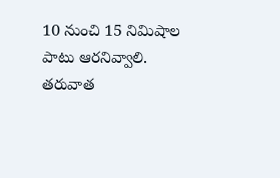10 నుంచి 15 నిమిషాల పాటు ఆరనివ్వాలి. తరువాత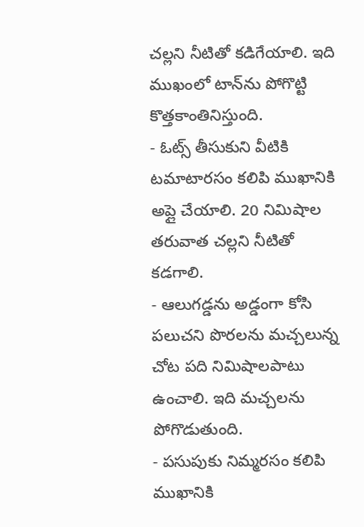చల్లని నీటితో కడిగేయాలి. ఇది ముఖంలో టాన్‌ను పోగొట్టి కొత్తకాంతినిస్తుంది.
- ఓట్స్ తీసుకుని వీటికి టమాటారసం కలిపి ముఖానికి అప్లై చేయాలి. 20 నిమిషాల తరువాత చల్లని నీటితో కడగాలి.
- ఆలుగడ్డను అడ్డంగా కోసి పలుచని పొరలను మచ్చలున్న చోట పది నిమిషాలపాటు ఉంచాలి. ఇది మచ్చలను పోగొడుతుంది.
- పసుపుకు నిమ్మరసం కలిపి ముఖానికి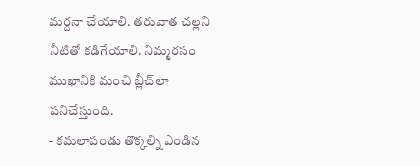మర్దనా చేయాలి. తరువాత చల్లని నీటితో కడిగేయాలి. నిమ్మరసం ముఖానికి మంచి బ్లీచ్‌లా పనిచేస్తుంది.
- కమలాపండు తొక్కల్ని ఎండిన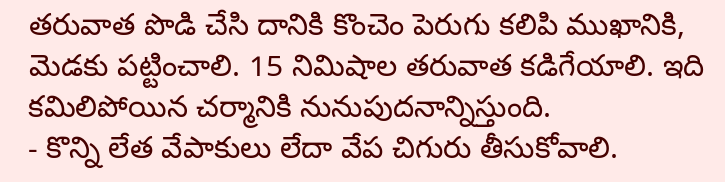తరువాత పొడి చేసి దానికి కొంచెం పెరుగు కలిపి ముఖానికి, మెడకు పట్టించాలి. 15 నిమిషాల తరువాత కడిగేయాలి. ఇది కమిలిపోయిన చర్మానికి నునుపుదనాన్నిస్తుంది.
- కొన్ని లేత వేపాకులు లేదా వేప చిగురు తీసుకోవాలి.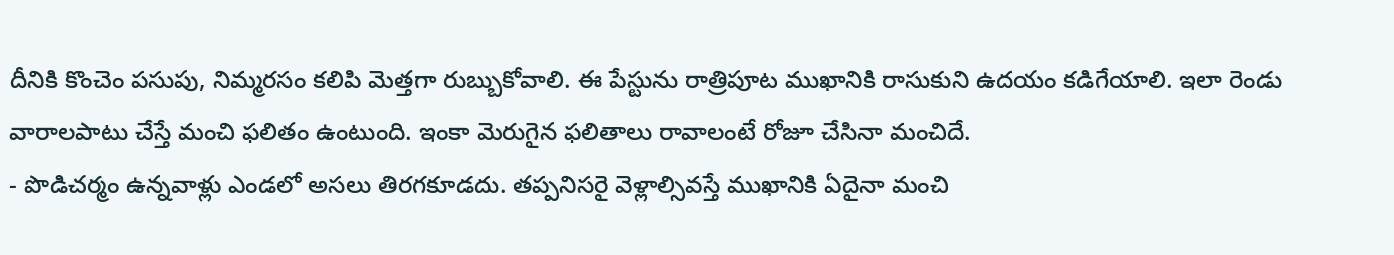దీనికి కొంచెం పసుపు, నిమ్మరసం కలిపి మెత్తగా రుబ్బుకోవాలి. ఈ పేస్టును రాత్రిపూట ముఖానికి రాసుకుని ఉదయం కడిగేయాలి. ఇలా రెండు వారాలపాటు చేస్తే మంచి ఫలితం ఉంటుంది. ఇంకా మెరుగైన ఫలితాలు రావాలంటే రోజూ చేసినా మంచిదే.
- పొడిచర్మం ఉన్నవాళ్లు ఎండలో అసలు తిరగకూడదు. తప్పనిసరై వెళ్లాల్సివస్తే ముఖానికి ఏదైనా మంచి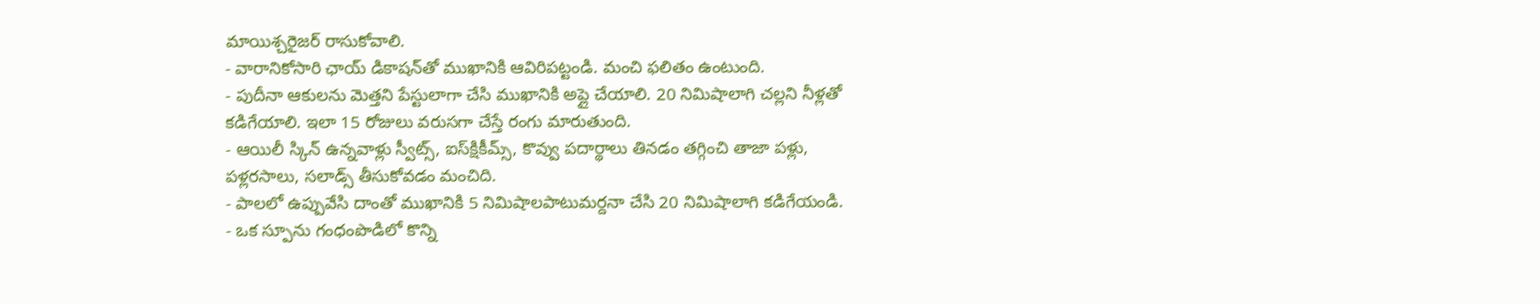మాయిశ్చరైజర్ రాసుకోవాలి.
- వారానికోసారి ఛాయ్ డికాషన్‌తో ముఖానికి ఆవిరిపట్టండి. మంచి ఫలితం ఉంటుంది.
- పుదీనా ఆకులను మెత్తని పేస్టులాగా చేసి ముఖానికి అప్లై చేయాలి. 20 నిమిషాలాగి చల్లని నీళ్లతో కడిగేయాలి. ఇలా 15 రోజులు వరుసగా చేస్తే రంగు మారుతుంది.
- ఆయిలీ స్కిన్ ఉన్నవాళ్లు స్వీట్స్, ఐస్‌క్షికీమ్స్, కొవ్వు పదార్థాలు తినడం తగ్గించి తాజా పళ్లు, పళ్లరసాలు, సలాడ్స్ తీసుకోవడం మంచిది.
- పాలలో ఉప్పువేసి దాంతో ముఖానికి 5 నిమిషాలపాటుమర్దనా చేసి 20 నిమిషాలాగి కడిగేయండి.
- ఒక స్పూను గంధంపొడిలో కొన్ని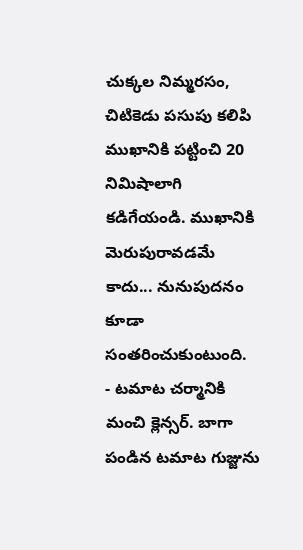చుక్కల నిమ్మరసం, చిటికెడు పసుపు కలిపి ముఖానికి పట్టించి 20 నిమిషాలాగి కడిగేయండి. ముఖానికి మెరుపురావడమే కాదు... నునుపుదనం కూడా సంతరించుకుంటుంది.
- టమాట చర్మానికి మంచి క్లెన్సర్. బాగా పండిన టమాట గుజ్జును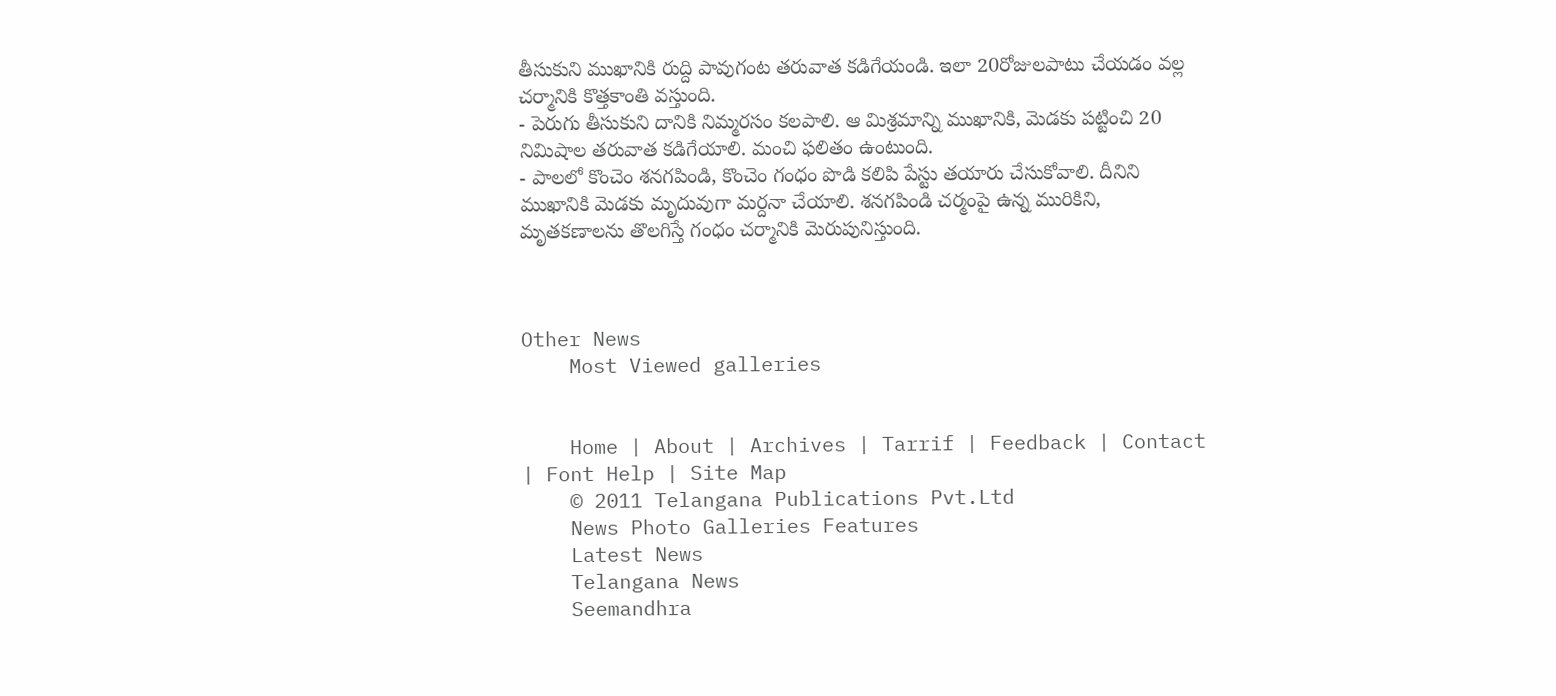తీసుకుని ముఖానికి రుద్ది పావుగంట తరువాత కడిగేయండి. ఇలా 20రోజులపాటు చేయడం వల్ల చర్మానికి కొత్తకాంతి వస్తుంది.
- పెరుగు తీసుకుని దానికి నిమ్మరసం కలపాలి. ఆ మిశ్రమాన్ని ముఖానికి, మెడకు పట్టించి 20 నిమిషాల తరువాత కడిగేయాలి. మంచి ఫలితం ఉంటుంది.
- పాలలో కొంచెం శనగపిండి, కొంచెం గంధం పొడి కలిపి పేస్టు తయారు చేసుకోవాలి. దీనిని ముఖానికి మెడకు మృదువుగా మర్దనా చేయాలి. శనగపిండి చర్మంపై ఉన్న మురికిని, మృతకణాలను తొలగిస్తే గంధం చర్మానికి మెరుపునిస్తుంది.



Other News
    Most Viewed galleries


    Home | About | Archives | Tarrif | Feedback | Contact | Font Help | Site Map
    © 2011 Telangana Publications Pvt.Ltd
    News Photo Galleries Features
    Latest News
    Telangana News
    Seemandhra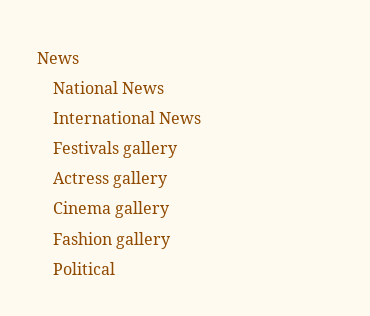News
    National News
    International News
    Festivals gallery
    Actress gallery
    Cinema gallery
    Fashion gallery
    Political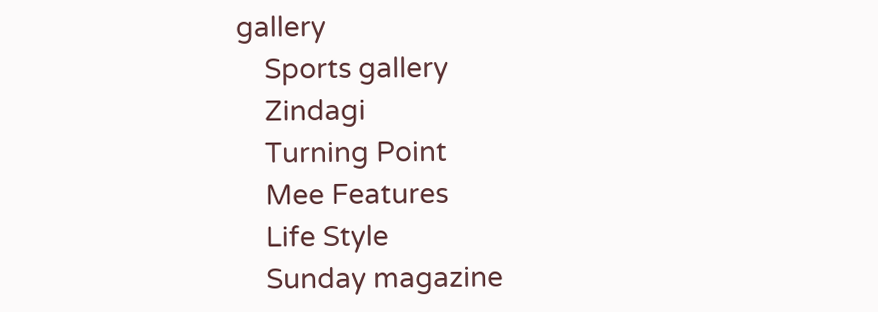gallery
    Sports gallery
    Zindagi
    Turning Point
    Mee Features
    Life Style
    Sunday magazine